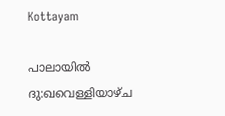Kottayam

പാലായിൽ ദു:ഖവെള്ളിയാഴ്ച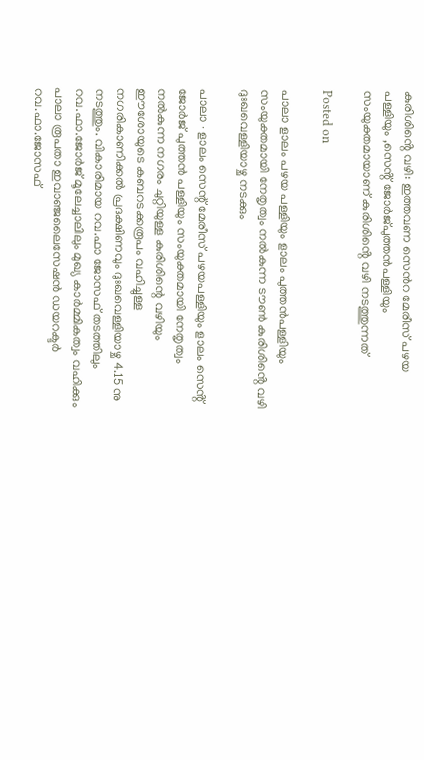കുരിശിൻ്റെ വഴി: ഇത്തവണ സെൻറ മേരീസ് പഴയ പള്ളിയും ,സെൻ്റ് ജോർജ്പുത്തൻപള്ളിയും സംയുക്തമായാണ് കുരിശിൻ്റെ വഴി നടത്തുന്നത്

Posted on

പാലാ ളാലം പഴയ പള്ളിയും ളാലം പുത്തൻപള്ളിയും സംയുക്തമായി നേതൃത്വം നൽകുന്ന ടൗൺ കുരിശിൻ്റെ വഴി ദുഃഖവെള്ളിയാഴ്ച നടക്കും

പാലാ ∙ ളാലം സെന്റ് മേരീസ് പഴയപള്ളിയും ളാലം സെൻ്റ് ജോർജ് പുത്തൻ പള്ളിയും സംയുക്തമായി നേതൃത്വം നല്‍കുന്ന നഗരം ചുറ്റിയുള്ള കുരിശിന്റെ വഴിയും ഈശോയുടെ കബറടക്കരൂപം വഹിച്ചുള്ള നഗരികാണിക്കൽ പ്രദക്ഷിണവും ദുഃഖവെള്ളിയാഴ്ച 4.15 നു നടത്തും. വികാരിമായ റവ.ഫാ ജോസഫ് തടത്തിലും റവ.ഫാ.ജോർജ് മൂലേച്ചാലിലും മുഖ്യ കാർമ്മികത്വം വഹിക്കും പാലാ രൂപതാ ഇവാഞ്ജലൈസേഷൻ ഡയറക്ടർ റവ.ഫാ.ജോസഫ്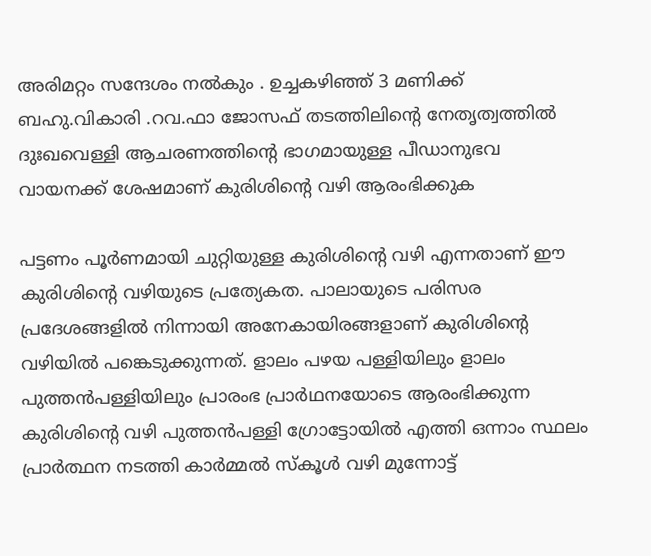അരിമറ്റം സന്ദേശം നൽകും . ഉച്ചകഴിഞ്ഞ് 3 മണിക്ക് ബഹു.വികാരി .റവ.ഫാ ജോസഫ് തടത്തിലിൻ്റെ നേതൃത്വത്തിൽ ദുഃഖവെള്ളി ആചരണത്തിൻ്റെ ഭാഗമായുള്ള പീഡാനുഭവ വായനക്ക് ശേഷമാണ് കുരിശിൻ്റെ വഴി ആരംഭിക്കുക

പട്ടണം പൂർണമായി ചുറ്റിയുള്ള കുരിശിന്റെ വഴി എന്നതാണ് ഈ കുരിശിൻ്റെ വഴിയുടെ പ്രത്യേകത. പാലായുടെ പരിസര പ്രദേശങ്ങളിൽ നിന്നായി അനേകായിരങ്ങളാണ് കുരിശിന്റെ വഴിയിൽ പങ്കെടുക്കുന്നത്. ളാലം പഴയ പള്ളിയിലും ളാലം പുത്തൻപള്ളിയിലും പ്രാരംഭ പ്രാർഥനയോടെ ആരംഭിക്കുന്ന കുരിശിന്റെ വഴി പുത്തൻപള്ളി ഗ്രോട്ടോയിൽ എത്തി ഒന്നാം സ്ഥലം പ്രാർത്ഥന നടത്തി കാർമ്മൽ സ്കൂൾ വഴി മുന്നോട്ട്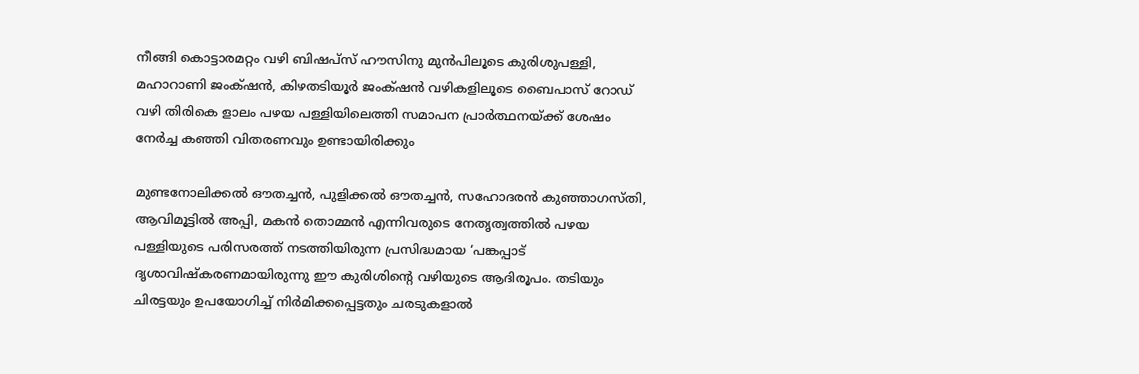നീങ്ങി കൊട്ടാരമറ്റം വഴി ബിഷപ്സ് ഹൗസിനു മുന്‍പിലൂടെ കുരിശുപള്ളി, മഹാറാണി ജംക്‌ഷൻ, കിഴതടിയൂർ ജംക്‌ഷൻ വഴികളിലൂടെ ബൈപാസ് റോഡ് വഴി തിരികെ ളാലം പഴയ പള്ളിയിലെത്തി സമാപന പ്രാർത്ഥനയ്ക്ക് ശേഷം നേർച്ച കഞ്ഞി വിതരണവും ഉണ്ടായിരിക്കും

മുണ്ടനോലിക്കൽ ഔതച്ചൻ, പുളിക്കൽ ഔതച്ചൻ, സഹോദരൻ കുഞ്ഞാഗസ്തി, ആവിമൂട്ടിൽ അപ്പി, മകൻ തൊമ്മൻ എന്നിവരുടെ നേതൃത്വത്തിൽ പഴയ പള്ളിയുടെ പരിസരത്ത് നടത്തിയിരുന്ന പ്രസിദ്ധമായ ‘പങ്കപ്പാട് ദൃശാവിഷ്കരണമായിരുന്നു ഈ കുരിശിന്റെ വഴിയുടെ ആദിരൂപം. തടിയും ചിരട്ടയും ഉപയോഗിച്ച് നിർമിക്കപ്പെട്ടതും ചരടുകളാൽ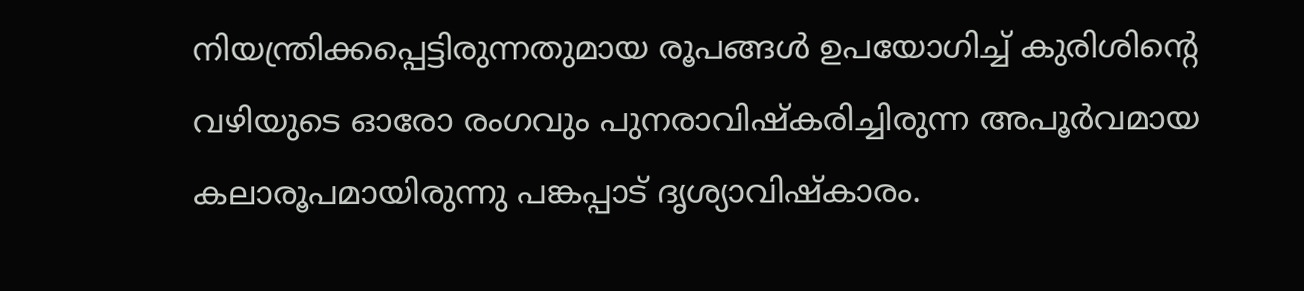നിയന്ത്രിക്കപ്പെട്ടിരുന്നതുമായ രൂപങ്ങള്‍ ഉപയോഗിച്ച് കുരിശിന്റെ വഴിയുടെ ഓരോ രംഗവും പുനരാവിഷ്കരിച്ചിരുന്ന അപൂർവമായ കലാരൂപമായിരുന്നു പങ്കപ്പാട് ദൃശ്യാവിഷ്കാരം.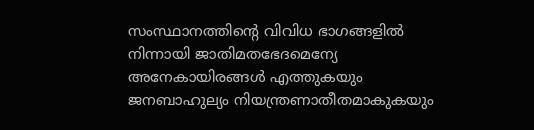സംസ്ഥാനത്തിന്റെ വിവിധ ഭാഗങ്ങളിൽ നിന്നായി ജാതിമതഭേദമെന്യേ അനേകായിരങ്ങൾ എത്തുകയും ജനബാഹുല്യം നിയന്ത്രണാതീതമാകുകയും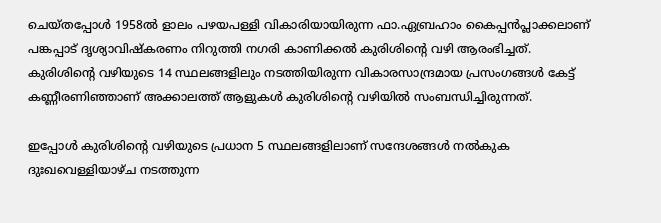ചെയ്തപ്പോൾ 1958ൽ ളാലം പഴയപള്ളി വികാരിയായിരുന്ന ഫാ.ഏബ്രഹാം കൈപ്പൻപ്ലാക്കലാണ് പങ്കപ്പാട് ദൃശ്യാവിഷ്കരണം നിറുത്തി നഗരി കാണിക്കൽ കുരിശിന്റെ വഴി ആരംഭിച്ചത്. കുരിശിന്റെ വഴിയുടെ 14 സ്ഥലങ്ങളിലും നടത്തിയിരുന്ന വികാരസാന്ദ്രമായ പ്രസംഗങ്ങൾ കേട്ട് കണ്ണീരണിഞ്ഞാണ് അക്കാലത്ത് ആളുകൾ കുരിശിന്റെ വഴിയിൽ സംബന്ധിച്ചിരുന്നത്.

ഇപ്പോൾ കുരിശിന്റെ വഴിയുടെ പ്രധാന 5 സ്ഥലങ്ങളിലാണ് സന്ദേശങ്ങൾ നൽകുക ദുഃഖവെള്ളിയാഴ്ച നടത്തുന്ന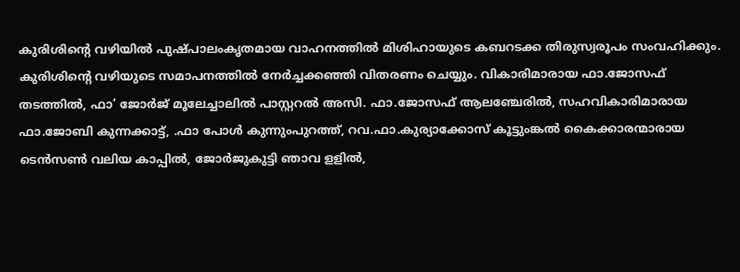കുരിശിന്റെ വഴിയിൽ പുഷ്പാലംകൃതമായ വാഹനത്തിൽ മിശിഹായുടെ കബറടക്ക തിരുസ്വരൂപം സംവഹിക്കും. കുരിശിന്റെ വഴിയുടെ സമാപനത്തിൽ നേർച്ചക്കഞ്ഞി വിതരണം ചെയ്യും. വികാരിമാരായ ഫാ.ജോസഫ് തടത്തിൽ, ഫാ’ ജോർജ് മൂലേച്ചാലിൽ പാസ്റ്ററൽ അസി. ഫാ.ജോസഫ് ആലഞ്ചേരിൽ, സഹവികാരിമാരായ ഫാ.ജോബി കുന്നക്കാട്ട്, .ഫാ പോൾ കുന്നുംപുറത്ത്, റവ.ഫാ.കുര്യാക്കോസ് കൂട്ടുംങ്കൽ കൈക്കാരന്മാരായ ടെൻസൺ വലിയ കാപ്പിൽ, ജോർജുകുട്ടി ഞാവ ളളിൽ,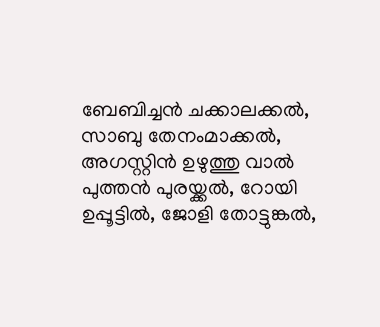ബേബിച്ചൻ ചക്കാലക്കൽ, സാബു തേനംമാക്കൽ, അഗസ്റ്റിൻ ഉഴുത്തു വാൽ പുത്തൻ പുരയ്ക്കൽ, റോയി ഉപ്പൂട്ടിൽ, ജോളി തോട്ടുങ്കൽ,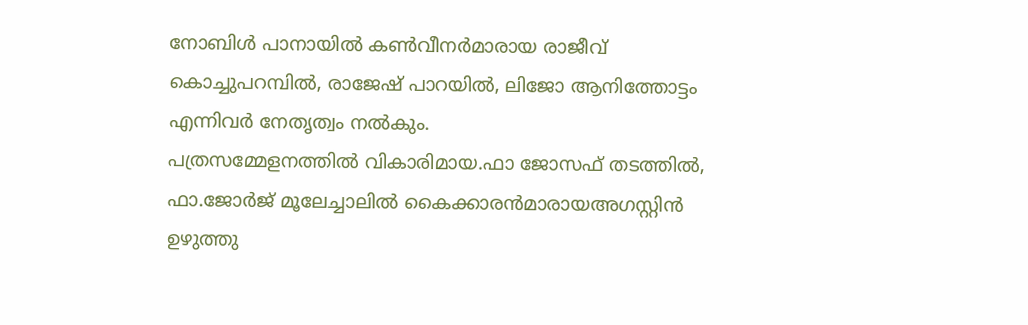നോബിൾ പാനായിൽ കൺവീനർമാരായ രാജീവ് കൊച്ചുപറമ്പിൽ, രാജേഷ് പാറയിൽ, ലിജോ ആനിത്തോട്ടം എന്നിവർ നേതൃത്വം നല്‍കും.
പത്രസമ്മേളനത്തിൽ വികാരിമായ.ഫാ ജോസഫ് തടത്തിൽ, ഫാ.ജോർജ് മൂലേച്ചാലിൽ കൈക്കാരൻമാരായഅഗസ്റ്റിൻ ഉഴുത്തു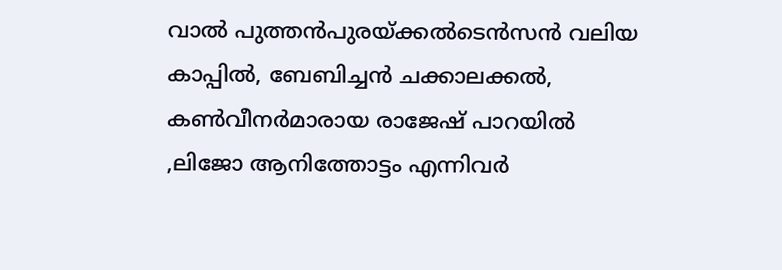വാൽ പുത്തൻപുരയ്ക്കൽടെൻസൻ വലിയ കാപ്പിൽ, ബേബിച്ചൻ ചക്കാലക്കൽ,  കൺവീനർമാരായ രാജേഷ് പാറയിൽ ,ലിജോ ആനിത്തോട്ടം എന്നിവർ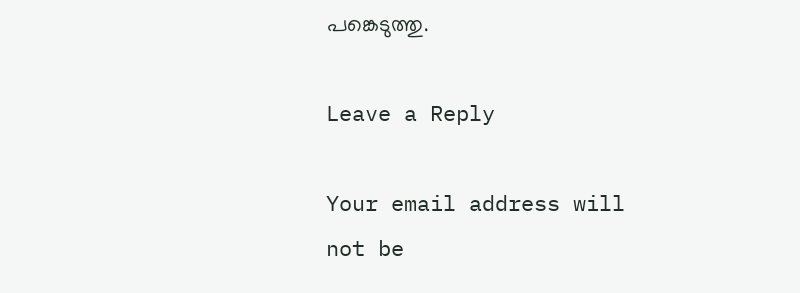പങ്കെടുത്തു.

Leave a Reply

Your email address will not be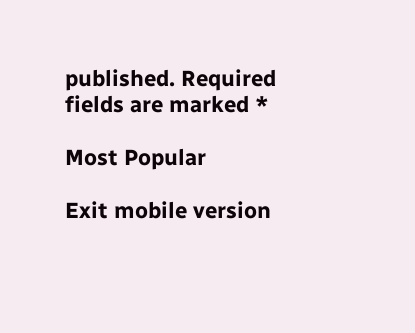published. Required fields are marked *

Most Popular

Exit mobile version